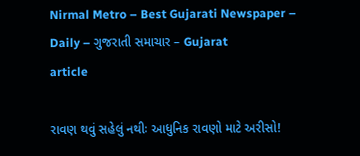Nirmal Metro – Best Gujarati Newspaper – Daily – ગુજરાતી સમાચાર – Gujarat
article

રાવણ થવું સહેલું નથીઃ આધુનિક રાવણો માટે અરીસો!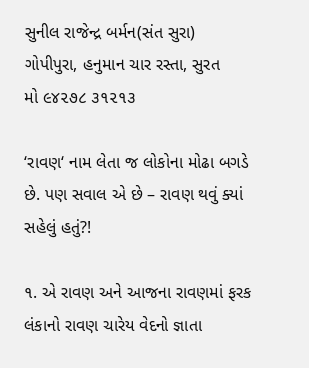સુનીલ રાજેન્દ્ર બર્મન(સંત સુરા)
ગોપીપુરા, હનુમાન ચાર રસ્તા, સુરત
મો ૯૪૨૭૮ ૩૧૨૧૩

‘રાવણ‘ નામ લેતા જ લોકોના મોઢા બગડે છે. પણ સવાલ એ છે – રાવણ થવું ક્યાં સહેલું હતું?!

૧. એ રાવણ અને આજના રાવણમાં ફરક
લંકાનો રાવણ ચારેય વેદનો જ્ઞાતા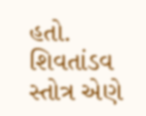હતો. શિવતાંડવ સ્તોત્ર એણે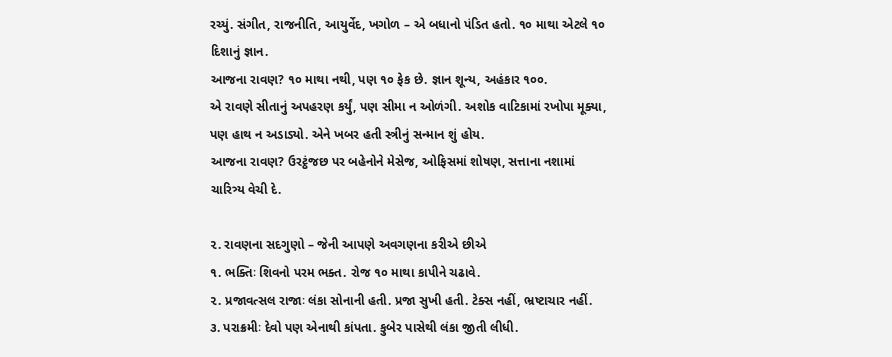રચ્યું. સંગીત, રાજનીતિ, આયુર્વેદ, ખગોળ – એ બધાનો પંડિત હતો. ૧૦ માથા એટલે ૧૦ દિશાનું જ્ઞાન.
આજના રાવણ? ૧૦ માથા નથી, પણ ૧૦ ફેક છે. જ્ઞાન શૂન્ય, અહંકાર ૧૦૦.
એ રાવણે સીતાનું અપહરણ કર્યું, પણ સીમા ન ઓળંગી. અશોક વાટિકામાં રખોપા મૂક્યા, પણ હાથ ન અડાડ્યો. એને ખબર હતી સ્ત્રીનું સન્માન શું હોય.
આજના રાવણ? ઉરટ્ઠંજછ પર બહેનોને મેસેજ, ઓફિસમાં શોષણ, સત્તાના નશામાં ચારિત્ર્ય વેચી દે.

૨. રાવણના સદગુણો – જેની આપણે અવગણના કરીએ છીએ
૧. ભક્તિઃ શિવનો પરમ ભક્ત. રોજ ૧૦ માથા કાપીને ચઢાવે.
૨. પ્રજાવત્સલ રાજાઃ લંકા સોનાની હતી. પ્રજા સુખી હતી. ટેક્સ નહીં, ભ્રષ્ટાચાર નહીં.
૩. પરાક્રમીઃ દેવો પણ એનાથી કાંપતા. કુબેર પાસેથી લંકા જીતી લીધી.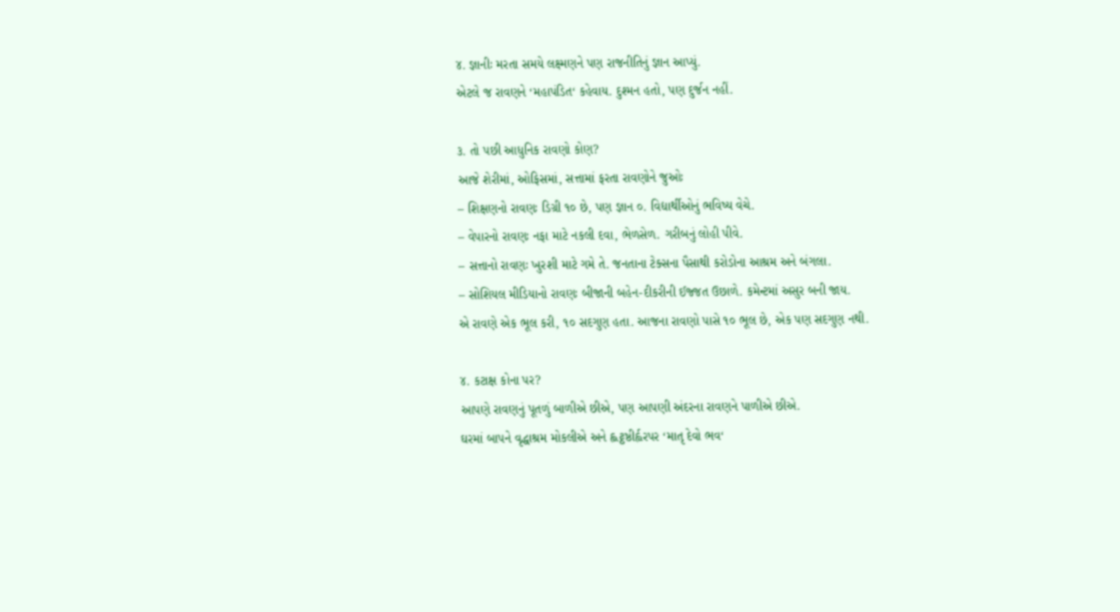૪. જ્ઞાનીઃ મરતા સમયે લક્ષ્મણને પણ રાજનીતિનું જ્ઞાન આપ્યું.
એટલે જ રાવણને ‘મહાપંડિત‘ કહેવાય. દુશ્મન હતો, પણ દુર્જન નહીં.

૩. તો પછી આધુનિક રાવણો કોણ?
આજે શેરીમાં, ઓફિસમાં, સત્તામાં ફરતા રાવણોને જુઓઃ
– શિક્ષણનો રાવણઃ ડિગ્રી ૧૦ છે, પણ જ્ઞાન ૦. વિદ્યાર્થીઓનું ભવિષ્ય વેચે.
– વેપારનો રાવણઃ નફા માટે નકલી દવા, ભેળસેળ. ગરીબનું લોહી પીવે.
– સત્તાનો રાવણઃ ખુરશી માટે ગમે તે. જનતાના ટેક્સના પૈસાથી કરોડોના આશ્રમ અને બંગલા.
– સોશિયલ મીડિયાનો રાવણઃ બીજાની બહેન-દીકરીની ઈજ્જત ઉછાળે. કમેન્ટમાં અસુર બની જાય.
એ રાવણે એક ભૂલ કરી, ૧૦ સદગુણ હતા. આજના રાવણો પાસે ૧૦ ભૂલ છે, એક પણ સદગુણ નથી.

૪. કટાક્ષ કોના પર?
આપણે રાવણનું પૂતળું બાળીએ છીએ, પણ આપણી અંદરના રાવણને પાળીએ છીએ.
ઘરમાં બાપને વૃદ્ધાશ્રમ મોકલીએ અને હ્લટ્ઠષ્ઠીર્હ્વરપર ‘માતૃ દેવો ભવ‘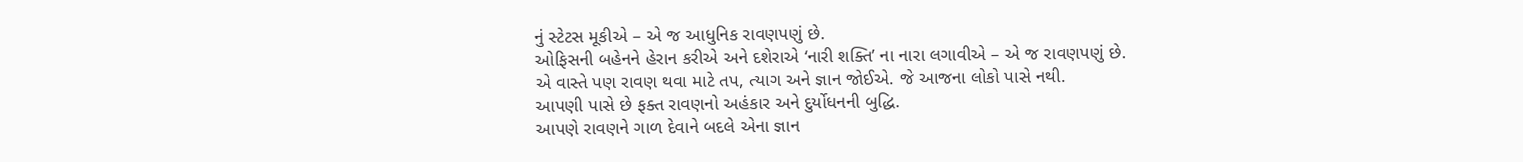નું સ્ટેટસ મૂકીએ – એ જ આધુનિક રાવણપણું છે.
ઓફિસની બહેનને હેરાન કરીએ અને દશેરાએ ‘નારી શક્તિ’ ના નારા લગાવીએ – એ જ રાવણપણું છે.
એ વાસ્તે પણ રાવણ થવા માટે તપ, ત્યાગ અને જ્ઞાન જોઈએ. જે આજના લોકો પાસે નથી.
આપણી પાસે છે ફક્ત રાવણનો અહંકાર અને દુર્યોધનની બુદ્ધિ.
આપણે રાવણને ગાળ દેવાને બદલે એના જ્ઞાન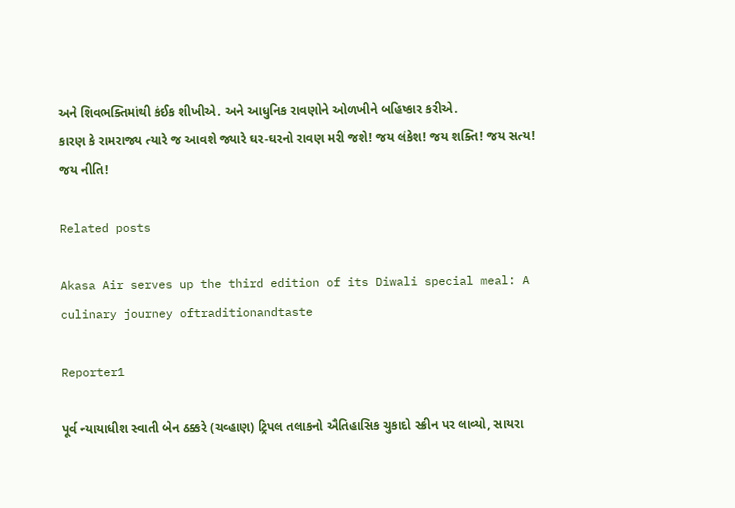અને શિવભક્તિમાંથી કંઈક શીખીએ. અને આધુનિક રાવણોને ઓળખીને બહિષ્કાર કરીએ.
કારણ કે રામરાજ્ય ત્યારે જ આવશે જ્યારે ઘર-ઘરનો રાવણ મરી જશે! જય લંકેશ! જય શક્તિ! જય સત્ય! જય નીતિ!

Related posts

Akasa Air serves up the third edition of its Diwali special meal: A culinary journey oftraditionandtaste

Reporter1

પૂર્વ ન્યાયાધીશ સ્વાતી બેન ઠક્કરે (ચવ્હાણ) ટ્રિપલ તલાકનો ઐતિહાસિક ચુકાદો સ્ક્રીન પર લાવ્યો, સાયરા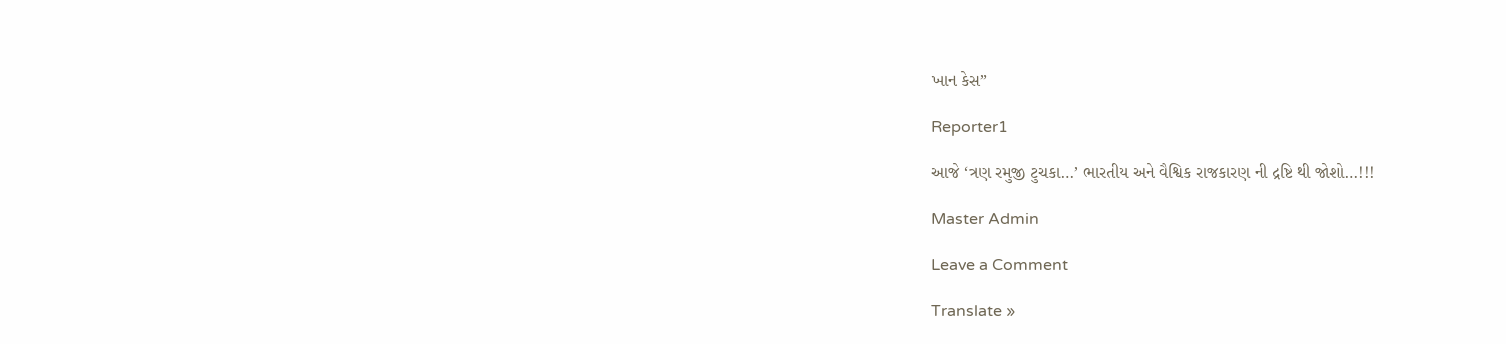ખાન કેસ”

Reporter1

આજે ‘ત્રણ રમુજી ટુચકા…’ ભારતીય અને વૈશ્વિક રાજકારણ ની દ્રષ્ટિ થી જોશો…!!!

Master Admin

Leave a Comment

Translate »